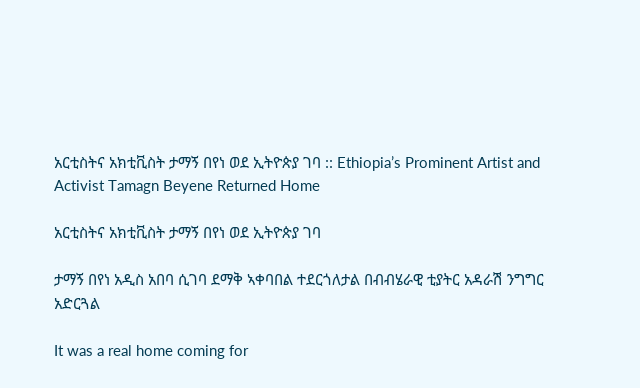አርቲስትና አክቲቪስት ታማኝ በየነ ወደ ኢትዮጵያ ገባ :: Ethiopia’s Prominent Artist and Activist Tamagn Beyene Returned Home

አርቲስትና አክቲቪስት ታማኝ በየነ ወደ ኢትዮጵያ ገባ

ታማኝ በየነ አዲስ አበባ ሲገባ ደማቅ ኣቀባበል ተደርጎለታል በብብሄራዊ ቲያትር አዳራሽ ንግግር
አድርጓል

It was a real home coming for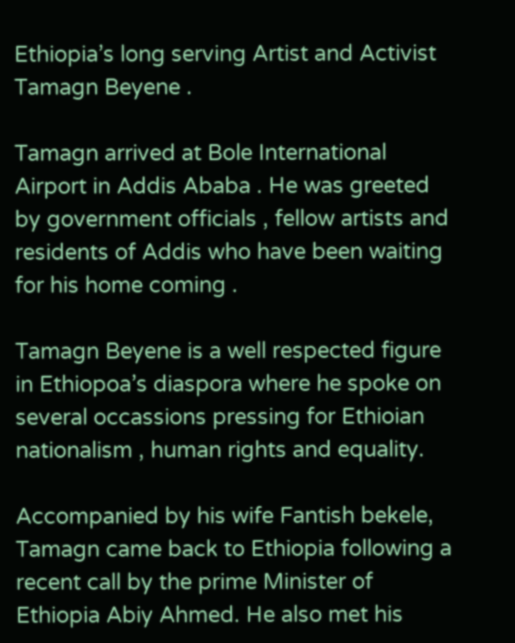Ethiopia’s long serving Artist and Activist Tamagn Beyene .

Tamagn arrived at Bole International Airport in Addis Ababa . He was greeted by government officials , fellow artists and residents of Addis who have been waiting for his home coming .

Tamagn Beyene is a well respected figure in Ethiopoa’s diaspora where he spoke on several occassions pressing for Ethioian nationalism , human rights and equality.

Accompanied by his wife Fantish bekele, Tamagn came back to Ethiopia following a recent call by the prime Minister of Ethiopia Abiy Ahmed. He also met his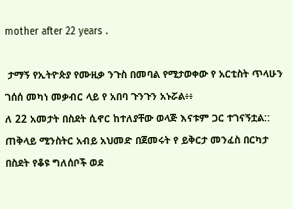mother after 22 years .

 ታማኝ የኢትዮጵያ የሙዚቃ ንጉስ በመባል የሚታወቀው የ አርቲስት ጥላሁን ገሰሰ መካነ መቃብር ላይ የ አበባ ጉንጉን አኑሯል፥፥
ለ 22 አመታት በስደት ሲኖር ከተለያቸው ወላጅ እናቱም ጋር ተገናኝቷል::
ጠቅላይ ሚንስትር አብይ አህመድ በጀመሩት የ ይቅርታ መንፈስ በርካታ በስደት የቆዩ ግለሰቦች ወደ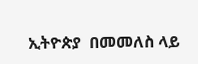ኢትዮጵያ  በመመለስ ላይ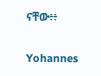ናቸው፥፥

Yohannes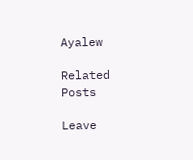Ayalew

Related Posts

Leave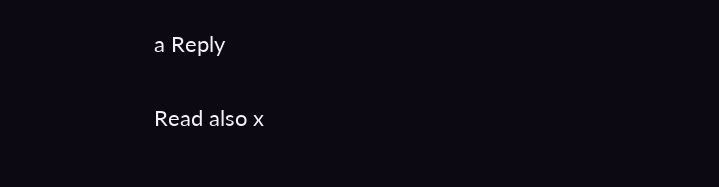a Reply

Read also x